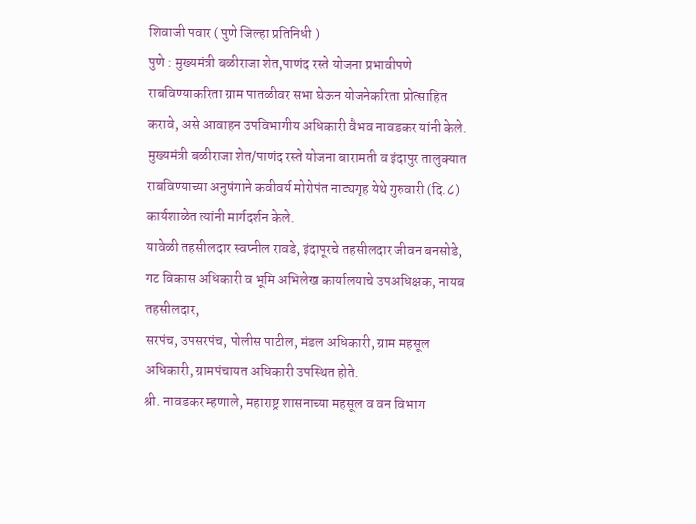शिवाजी पवार ( पुणे जिल्हा प्रतिनिधी )
पुणे : मुख्यमंत्री बळीराजा शेत,पाणंद रस्ते योजना प्रभावीपणे राबविण्याकरिता ग्राम पातळीवर सभा घेऊन योजनेकरिता प्रोत्साहित करावे, असे आवाहन उपविभागीय अधिकारी वैभव नावडकर यांनी केले.
मुख्यमंत्री बळीराजा शेत/पाणंद रस्ते योजना बारामती व इंदापुर तालुक्यात राबविण्याच्या अनुषंगाने कवीवर्य मोरोपंत नाट्यगृह येथे गुरुवारी (दि.८) कार्यशाळेत त्यांनी मार्गदर्शन केले.
यावेळी तहसीलदार स्वप्नील रावडे, इंदापूरचे तहसीलदार जीवन बनसोडे, गट विकास अधिकारी व भूमि अभिलेख कार्यालयाचे उपअधिक्षक, नायब तहसीलदार,
सरपंच, उपसरपंच, पोलीस पाटील, मंडल अधिकारी, ग्राम महसूल अधिकारी, ग्रामपंचायत अधिकारी उपस्थित होते.
श्री. नावडकर म्हणाले, महाराष्ट्र शासनाच्या महसूल व वन विभाग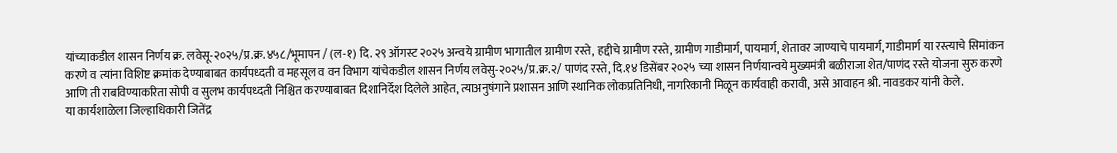यांच्याकडील शासन निर्णय क्र. लवेसू-२०२५/प्र.क्र.४५८/भूमापन / (ल-१) दि. २९ ऑगस्ट २०२५ अन्वये ग्रामीण भागातील ग्रामीण रस्ते, हद्दीचे ग्रामीण रस्ते, ग्रामीण गाडीमार्ग, पायमार्ग, शेतावर जाण्याचे पायमार्ग, गाडीमार्ग या रस्त्याचे सिमांकन करणे व त्यांना विशिष्ट क्रमांक देण्याबाबत कार्यपध्दती व महसूल व वन विभाग यांचेकडील शासन निर्णय लवेसु-२०२५/प्र.क्र.२/ पाणंद रस्ते, दि.१४ डिसेंबर २०२५ च्या शासन निर्णयान्वये मुख्यमंत्री बळीराजा शेत/पाणंद रस्ते योजना सुरु करणे आणि ती राबविण्याकरिता सोपी व सुलभ कार्यपध्दती निश्चित करण्याबाबत दिशानिर्देश दिलेले आहेत, त्याअनुषंगाने प्रशासन आणि स्थानिक लोकप्रतिनिधी, नागरिकानी मिळून कार्यवाही करावी, असे आवाहन श्री. नावडकर यांनी केले.
या कार्यशाळेला जिल्हाधिकारी जितेंद्र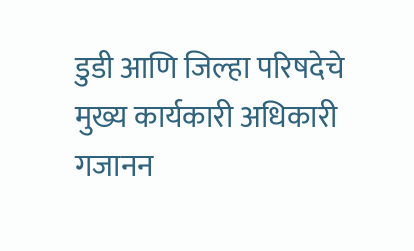डुडी आणि जिल्हा परिषदेचे मुख्य कार्यकारी अधिकारी गजानन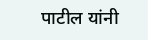पाटील यांनी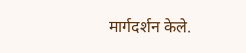मार्गदर्शन केले.